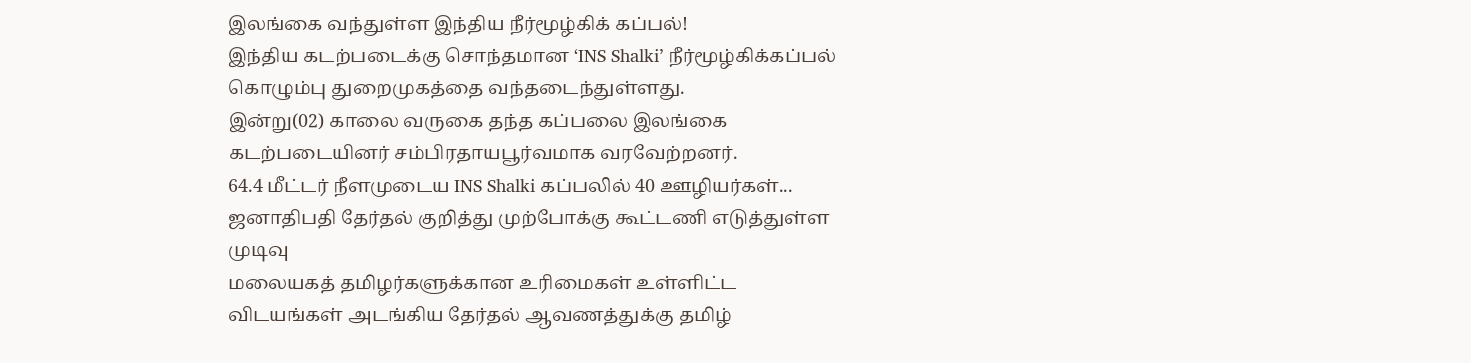இலங்கை வந்துள்ள இந்திய நீர்மூழ்கிக் கப்பல்!
இந்திய கடற்படைக்கு சொந்தமான ‘INS Shalki’ நீர்மூழ்கிக்கப்பல் கொழும்பு துறைமுகத்தை வந்தடைந்துள்ளது.
இன்று(02) காலை வருகை தந்த கப்பலை இலங்கை கடற்படையினர் சம்பிரதாயபூர்வமாக வரவேற்றனர்.
64.4 மீட்டர் நீளமுடைய INS Shalki கப்பலில் 40 ஊழியர்கள்...
ஜனாதிபதி தேர்தல் குறித்து முற்போக்கு கூட்டணி எடுத்துள்ள முடிவு
மலையகத் தமிழர்களுக்கான உரிமைகள் உள்ளிட்ட விடயங்கள் அடங்கிய தேர்தல் ஆவணத்துக்கு தமிழ்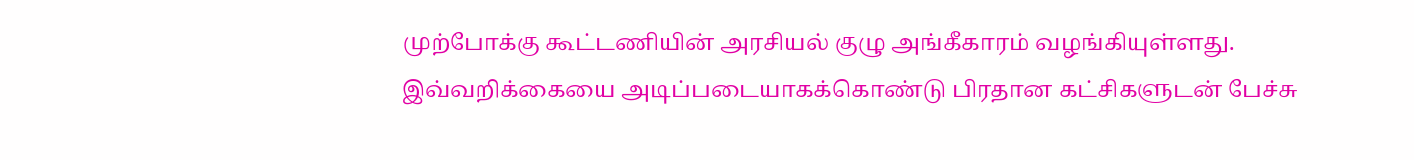முற்போக்கு கூட்டணியின் அரசியல் குழு அங்கீகாரம் வழங்கியுள்ளது.
இவ்வறிக்கையை அடிப்படையாகக்கொண்டு பிரதான கட்சிகளுடன் பேச்சு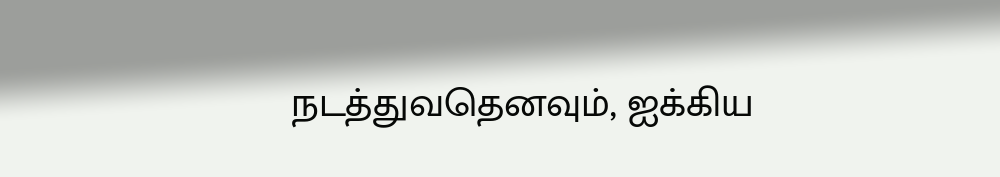நடத்துவதெனவும், ஐக்கிய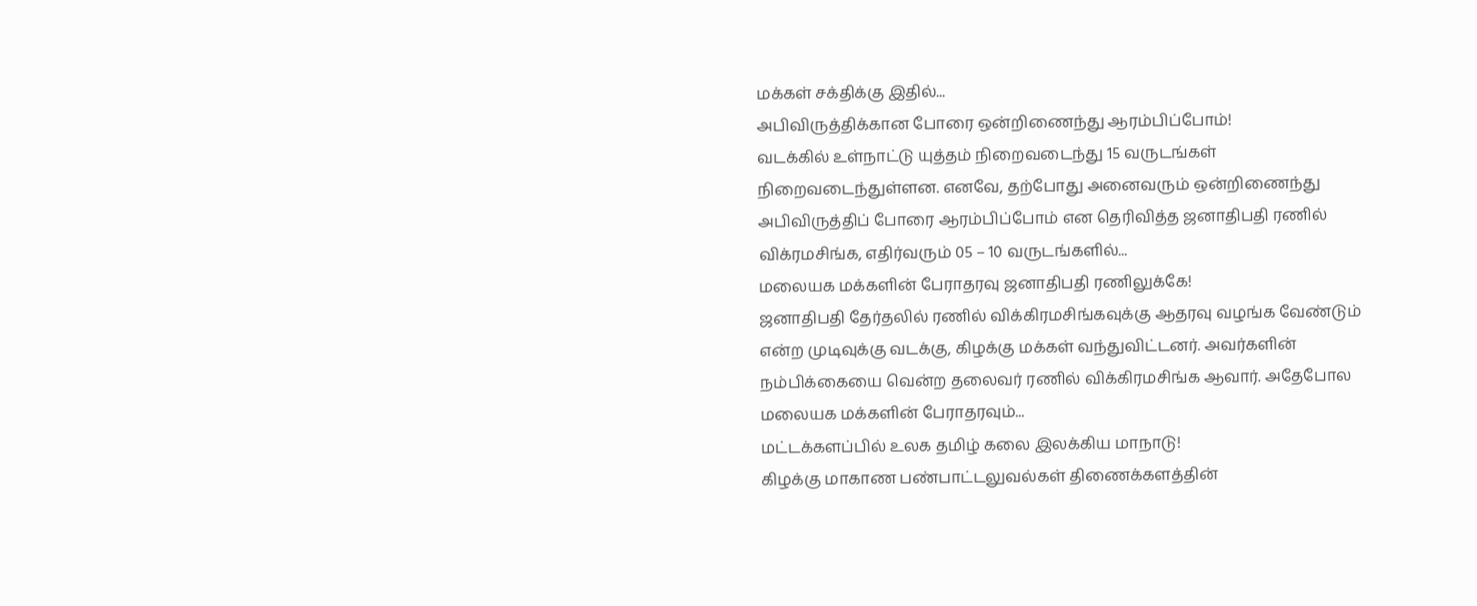மக்கள் சக்திக்கு இதில்...
அபிவிருத்திக்கான போரை ஒன்றிணைந்து ஆரம்பிப்போம்!
வடக்கில் உள்நாட்டு யுத்தம் நிறைவடைந்து 15 வருடங்கள் நிறைவடைந்துள்ளன. எனவே, தற்போது அனைவரும் ஒன்றிணைந்து அபிவிருத்திப் போரை ஆரம்பிப்போம் என தெரிவித்த ஜனாதிபதி ரணில் விக்ரமசிங்க, எதிர்வரும் 05 – 10 வருடங்களில்...
மலையக மக்களின் பேராதரவு ஜனாதிபதி ரணிலுக்கே!
ஜனாதிபதி தேர்தலில் ரணில் விக்கிரமசிங்கவுக்கு ஆதரவு வழங்க வேண்டும் என்ற முடிவுக்கு வடக்கு, கிழக்கு மக்கள் வந்துவிட்டனர். அவர்களின் நம்பிக்கையை வென்ற தலைவர் ரணில் விக்கிரமசிங்க ஆவார். அதேபோல மலையக மக்களின் பேராதரவும்...
மட்டக்களப்பில் உலக தமிழ் கலை இலக்கிய மாநாடு!
கிழக்கு மாகாண பண்பாட்டலுவல்கள் திணைக்களத்தின்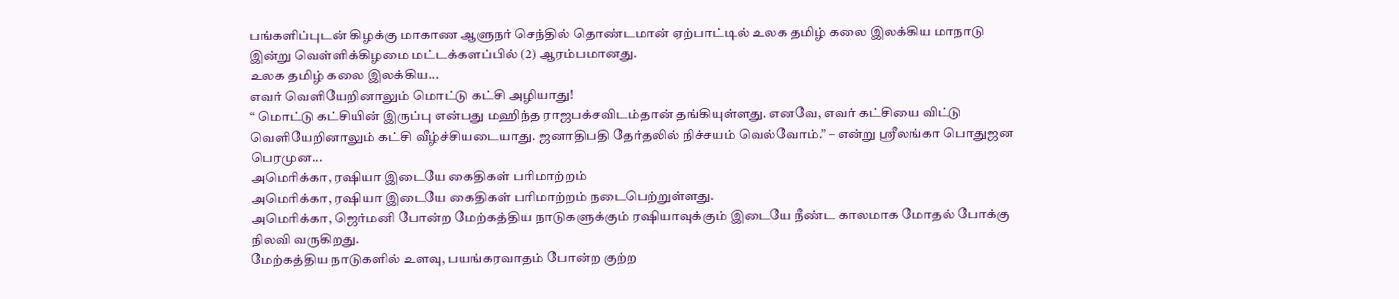பங்களிப்புடன் கிழக்கு மாகாண ஆளுநர் செந்தில் தொண்டமான் ஏற்பாட்டில் உலக தமிழ் கலை இலக்கிய மாநாடு இன்று வெள்ளிக்கிழமை மட்டக்களப்பில் (2) ஆரம்பமானது.
உலக தமிழ் கலை இலக்கிய...
எவர் வெளியேறினாலும் மொட்டு கட்சி அழியாது!
“ மொட்டு கட்சியின் இருப்பு என்பது மஹிந்த ராஜபக்சவிடம்தான் தங்கியுள்ளது. எனவே, எவர் கட்சியை விட்டு வெளியேறினாலும் கட்சி வீழ்ச்சியடையாது. ஜனாதிபதி தேர்தலில் நிச்சயம் வெல்வோம்.” – என்று ஸ்ரீலங்கா பொதுஜன பெரமுன...
அமெரிக்கா, ரஷியா இடையே கைதிகள் பரிமாற்றம்
அமெரிக்கா, ரஷியா இடையே கைதிகள் பரிமாற்றம் நடைபெற்றுள்ளது.
அமெரிக்கா, ஜெர்மனி போன்ற மேற்கத்திய நாடுகளுக்கும் ரஷியாவுக்கும் இடையே நீண்ட காலமாக மோதல் போக்கு நிலவி வருகிறது.
மேற்கத்திய நாடுகளில் உளவு, பயங்கரவாதம் போன்ற குற்ற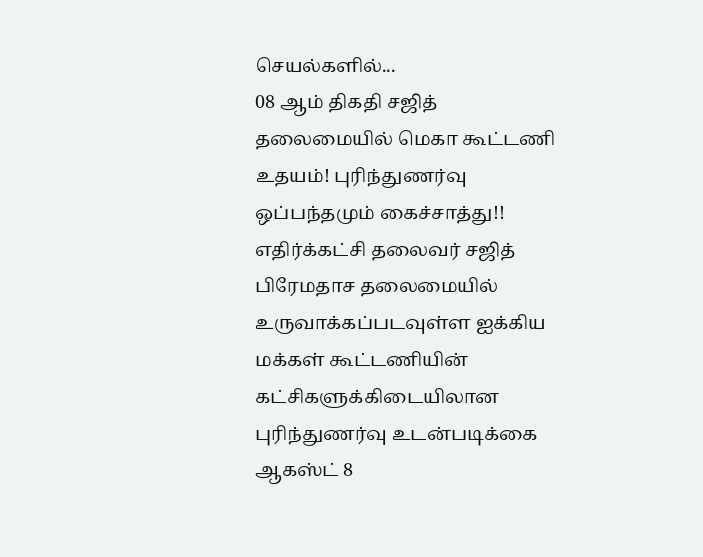செயல்களில்...
08 ஆம் திகதி சஜித் தலைமையில் மெகா கூட்டணி உதயம்! புரிந்துணர்வு ஒப்பந்தமும் கைச்சாத்து!!
எதிர்க்கட்சி தலைவர் சஜித் பிரேமதாச தலைமையில் உருவாக்கப்படவுள்ள ஐக்கிய மக்கள் கூட்டணியின் கட்சிகளுக்கிடையிலான புரிந்துணர்வு உடன்படிக்கை ஆகஸ்ட் 8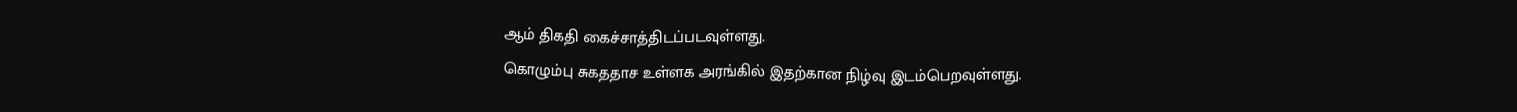ஆம் திகதி கைச்சாத்திடப்படவுள்ளது.
கொழும்பு சுகததாச உள்ளக அரங்கில் இதற்கான நிழ்வு இடம்பெறவுள்ளது.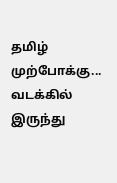தமிழ் முற்போக்கு...
வடக்கில் இருந்து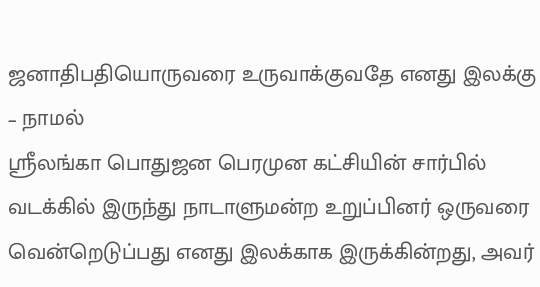ஜனாதிபதியொருவரை உருவாக்குவதே எனது இலக்கு – நாமல்
ஸ்ரீலங்கா பொதுஜன பெரமுன கட்சியின் சார்பில் வடக்கில் இருந்து நாடாளுமன்ற உறுப்பினர் ஒருவரை வென்றெடுப்பது எனது இலக்காக இருக்கின்றது, அவர்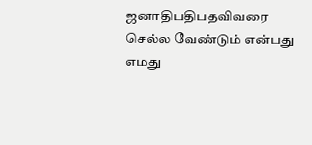ஜனாதிபதிபதவிவரை செல்ல வேண்டும் என்பது எமது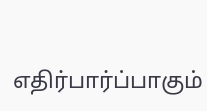எதிர்பார்ப்பாகும்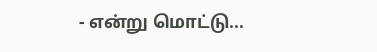- என்று மொட்டு...